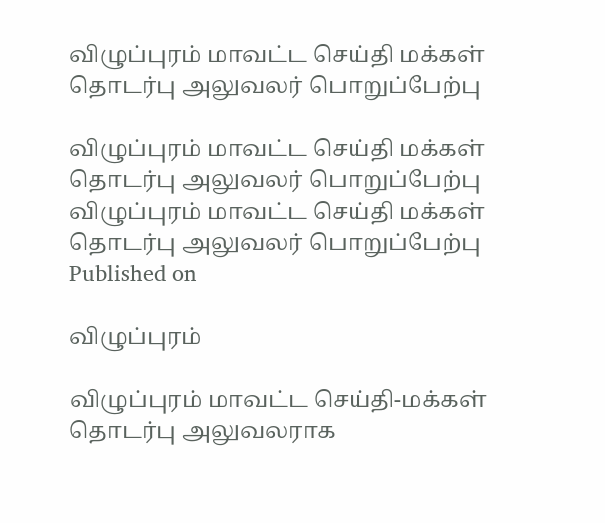விழுப்புரம் மாவட்ட செய்தி மக்கள் தொடர்பு அலுவலர் பொறுப்பேற்பு

விழுப்புரம் மாவட்ட செய்தி மக்கள் தொடர்பு அலுவலர் பொறுப்பேற்பு
விழுப்புரம் மாவட்ட செய்தி மக்கள் தொடர்பு அலுவலர் பொறுப்பேற்பு
Published on

விழுப்புரம்

விழுப்புரம் மாவட்ட செய்தி-மக்கள் தொடர்பு அலுவலராக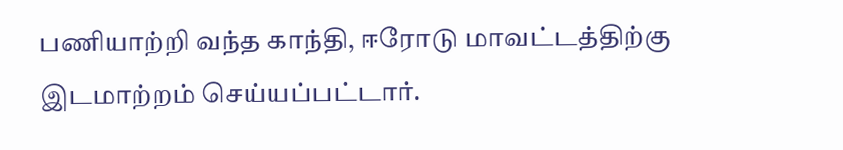பணியாற்றி வந்த காந்தி, ஈரோடு மாவட்டத்திற்கு இடமாற்றம் செய்யப்பட்டார்.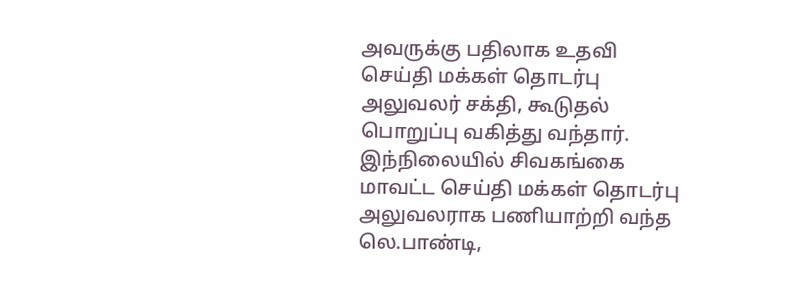அவருக்கு பதிலாக உதவி செய்தி மக்கள் தொடர்பு அலுவலர் சக்தி, கூடுதல் பொறுப்பு வகித்து வந்தார். இந்நிலையில் சிவகங்கை மாவட்ட செய்தி மக்கள் தொடர்பு அலுவலராக பணியாற்றி வந்த லெ.பாண்டி,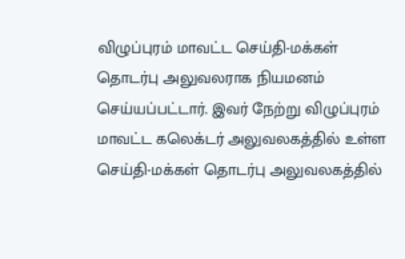விழுப்புரம் மாவட்ட செய்தி-மக்கள் தொடர்பு அலுவலராக நியமனம் செய்யப்பட்டார். இவர் நேற்று விழுப்புரம் மாவட்ட கலெக்டர் அலுவலகத்தில் உள்ள செய்தி-மக்கள் தொடர்பு அலுவலகத்தில்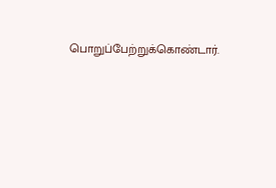பொறுப்பேற்றுக்கொண்டார்.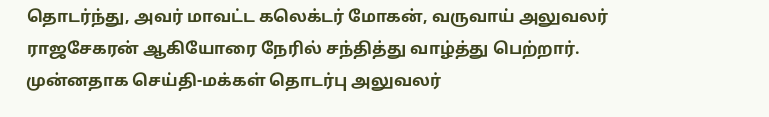தொடர்ந்து, அவர் மாவட்ட கலெக்டர் மோகன், வருவாய் அலுவலர் ராஜசேகரன் ஆகியோரை நேரில் சந்தித்து வாழ்த்து பெற்றார். முன்னதாக செய்தி-மக்கள் தொடர்பு அலுவலர்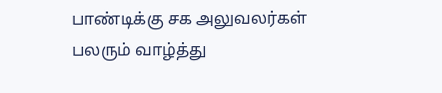பாண்டிக்கு சக அலுவலர்கள் பலரும் வாழ்த்து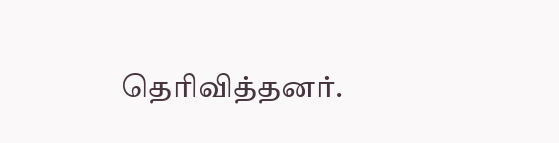தெரிவித்தனர்.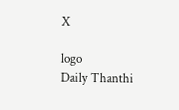X

logo
Daily Thanthi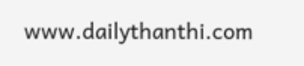www.dailythanthi.com